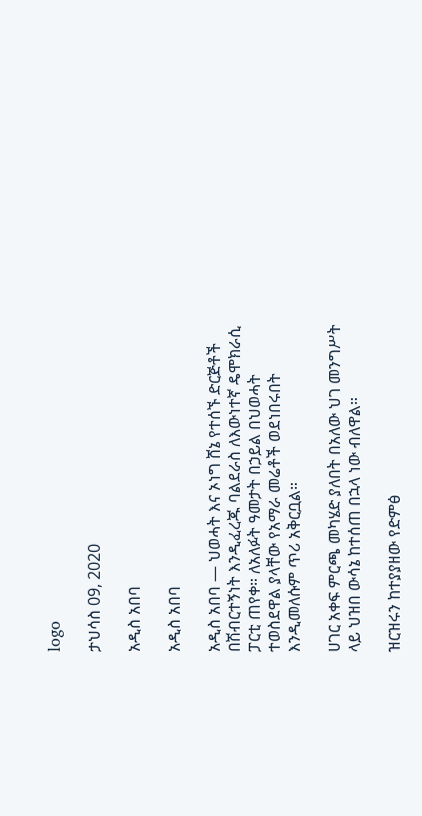logo

ታህሳስ 09, 2020

አዲስ አበባ

አዲስ አበባ

አዲስ አበባ — ህወሓት እና ኦነግ ሸኔ የተሰኙ ድርጅቶች በሽብርተኝነት እንዲፈረጁ ባልደራስ ለእውነተኛ ዴሞክራሲ ፓርቲ ጠየቀ። ለአለፉት ዓመታት በኃይል በህወሓት ተወስደዋል ያላቸው የአማራ መሬቶች ወደነበሩበት እንዲመለሱም ጥሪ አቅርቧል።

ሀገር አቀፍ ምርጫ መካሄድ ያለበት በአለው ህገ መንግሥት ላይ ህዝበ ውሳኔ ከተሰጠ በኋላ ነው ብለዋል።

ዝርዝሩን ከተያያዘው የድምፅ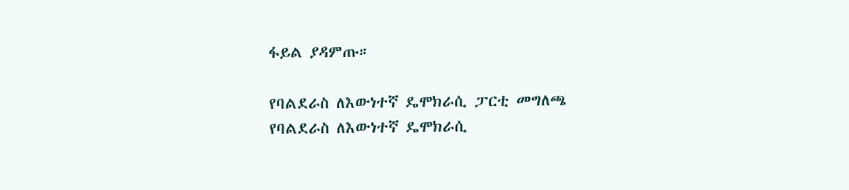ፋይል ያዳምጡ።

የባልደራስ ለእውነተኛ ዴሞክራሲ ፓርቲ መግለጫ
የባልደራስ ለእውነተኛ ዴሞክራሲ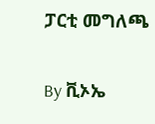ፓርቲ መግለጫ

By ቪኦኤ